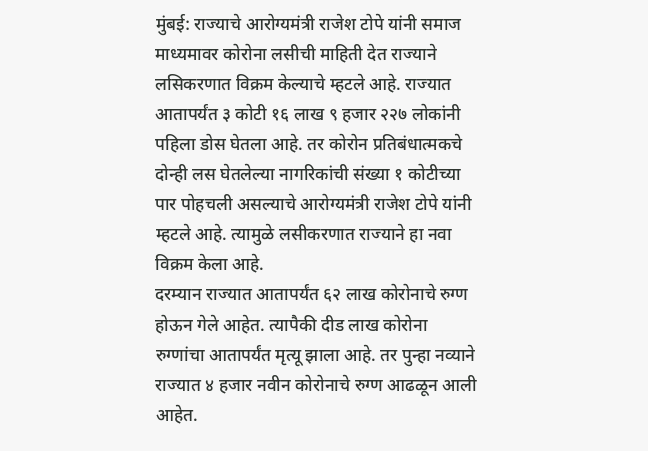मुंबई: राज्याचे आरोग्यमंत्री राजेश टोपे यांनी समाज माध्यमावर कोरोना लसीची माहिती देत राज्याने लसिकरणात विक्रम केल्याचे म्हटले आहे. राज्यात आतापर्यंत ३ कोटी १६ लाख ९ हजार २२७ लोकांनी पहिला डोस घेतला आहे. तर कोरोन प्रतिबंधात्मकचे दोन्ही लस घेतलेल्या नागरिकांची संख्या १ कोटीच्या पार पोहचली असल्याचे आरोग्यमंत्री राजेश टोपे यांनी म्हटले आहे. त्यामुळे लसीकरणात राज्याने हा नवा विक्रम केला आहे.
दरम्यान राज्यात आतापर्यंत ६२ लाख कोरोनाचे रुग्ण होऊन गेले आहेत. त्यापैकी दीड लाख कोरोना रुग्णांचा आतापर्यंत मृत्यू झाला आहे. तर पुन्हा नव्याने राज्यात ४ हजार नवीन कोरोनाचे रुग्ण आढळून आली आहेत.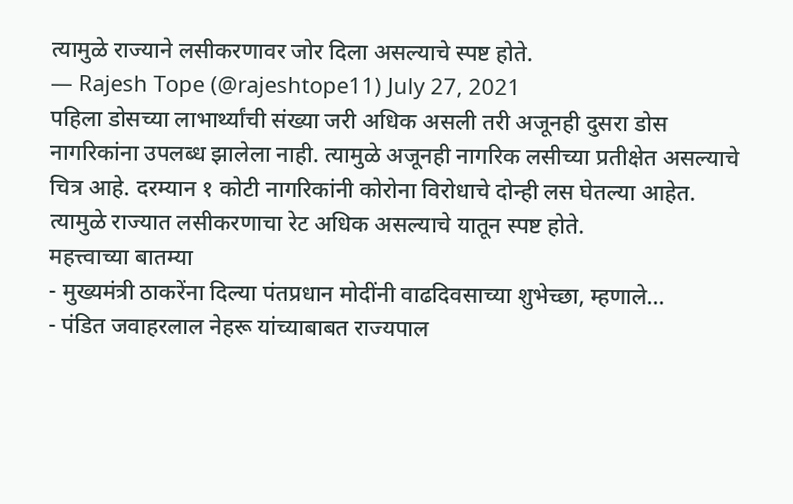त्यामुळे राज्याने लसीकरणावर जोर दिला असल्याचे स्पष्ट होते.
— Rajesh Tope (@rajeshtope11) July 27, 2021
पहिला डोसच्या लाभार्थ्यांची संख्या जरी अधिक असली तरी अजूनही दुसरा डोस नागरिकांना उपलब्ध झालेला नाही. त्यामुळे अजूनही नागरिक लसीच्या प्रतीक्षेत असल्याचे चित्र आहे. दरम्यान १ कोटी नागरिकांनी कोरोना विरोधाचे दोन्ही लस घेतल्या आहेत. त्यामुळे राज्यात लसीकरणाचा रेट अधिक असल्याचे यातून स्पष्ट होते.
महत्त्वाच्या बातम्या
- मुख्यमंत्री ठाकरेंना दिल्या पंतप्रधान मोदींनी वाढदिवसाच्या शुभेच्छा, म्हणाले…
- पंडित जवाहरलाल नेहरू यांच्याबाबत राज्यपाल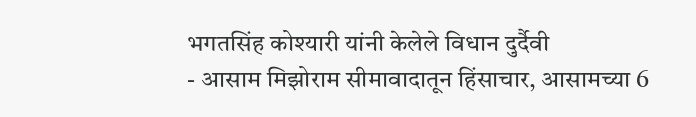भगतसिंह कोश्यारी यांनी केलेले विधान दुर्दैवी
- आसाम मिझोराम सीमावादातून हिंसाचार, आसामच्या 6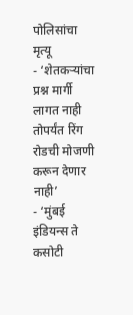पोलिसांचा मृत्यू
- ‘शेतकऱ्यांचा प्रश्न मार्गी लागत नाही तोपर्यंत रिंग रोडची मोजणी करून देणार नाही’
- ‘मुंबई इंडियन्स ते कसोटी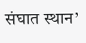संघात स्थान’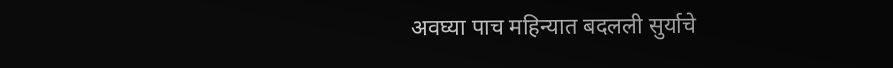अवघ्या पाच महिन्यात बदलली सुर्याचे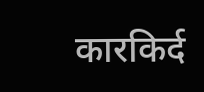कारकिर्द